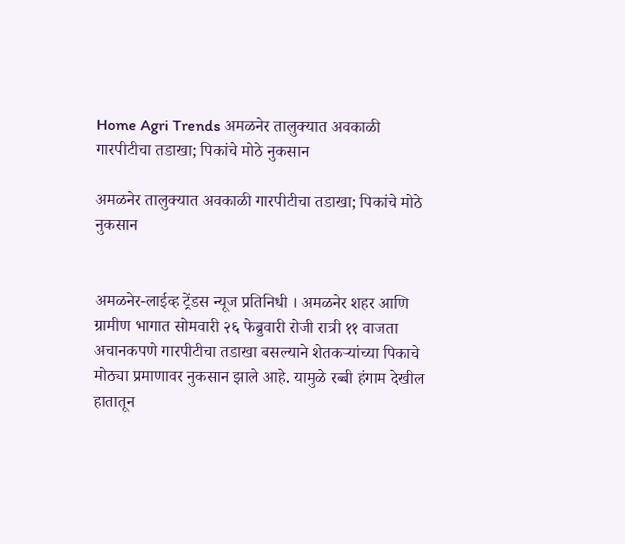Home Agri Trends अमळनेर तालुक्यात अवकाळी गारपीटीचा तडाखा; पिकांचे मोठे नुकसान

अमळनेर तालुक्यात अवकाळी गारपीटीचा तडाखा; पिकांचे मोठे नुकसान


अमळनेर-लाईव्ह ट्रेंडस न्यूज प्रतिनिधी । अमळनेर शहर आणि ग्रामीण भागात सोमवारी २६ फेब्रुवारी रोजी रात्री ११ वाजता अचानकपणे गारपीटीचा तडाखा बसल्याने शेतकऱ्यांच्या पिकाचे मोठ्या प्रमाणावर नुकसान झाले आहे. यामुळे रब्बी हंगाम देखील हातातून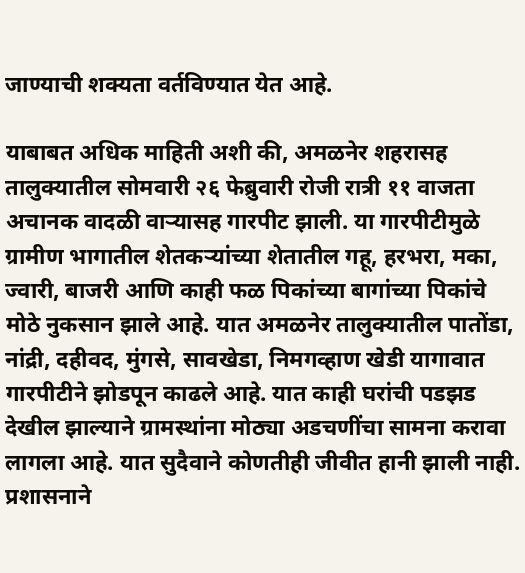जाण्याची शक्यता वर्तविण्यात येत आहे.

याबाबत अधिक माहिती अशी की, अमळनेर शहरासह तालुक्यातील सोमवारी २६ फेब्रुवारी रोजी रात्री ११ वाजता अचानक वादळी वाऱ्यासह गारपीट झाली. या गारपीटीमुळे ग्रामीण भागातील शेतकऱ्यांच्या शेतातील गहू, हरभरा, मका, ज्वारी, बाजरी आणि काही फळ पिकांच्या बागांच्या पिकांचे मोठे नुकसान झाले आहे. यात अमळनेर तालुक्यातील पातोंडा, नांद्री, दहीवद, मुंगसे, सावखेडा, निमगव्हाण खेडी यागावात गारपीटीने झोडपून काढले आहे. यात काही घरांची पडझड देखील झाल्याने ग्रामस्थांना मोठ्या अडचणींचा सामना करावा लागला आहे. यात सुदैवाने कोणतीही जीवीत हानी झाली नाही. प्रशासनाने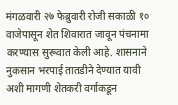मंगळवारी २७ फेब्रुवारी रोजी सकाळी १० वाजेपासून शेत शिवारात जावून पंचनामा करण्यास सुरूवात केली आहे. शासनाने नुकसान भरपाई तातडीने देण्यात यावी अशी मागणी शेतकरी वर्गाकडून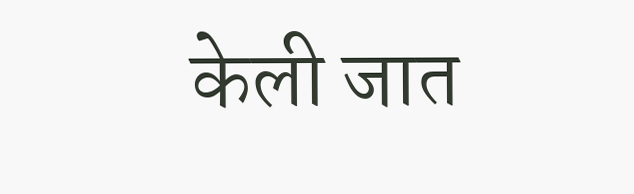केली जात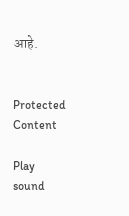आहे.


Protected Content

Play sound